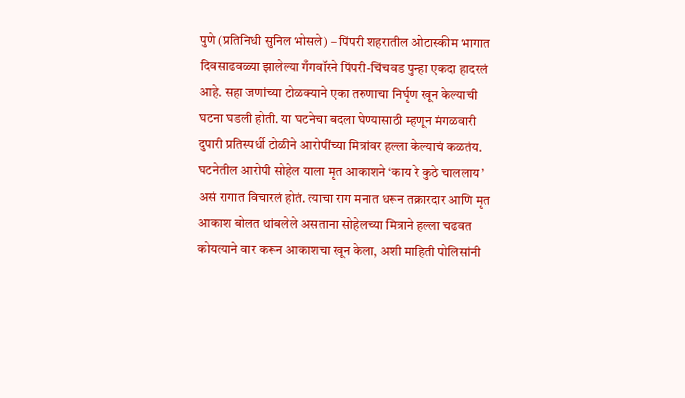पुणे (प्रतिनिधी सुनिल भोसले) – पिंपरी शहरातील ओटास्कीम भागात दिवसाढवळ्या झालेल्या गँगवॉरने पिंपरी-चिंचवड पुन्हा एकदा हादरलं आहे. सहा जणांच्या टोळक्याने एका तरुणाचा निर्घृण खून केल्याची घटना घडली होती. या घटनेचा बदला घेण्यासाठी म्हणून मंगळवारी दुपारी प्रतिस्पर्धी टोळीने आरोपींच्या मित्रांवर हल्ला केल्याचं कळतंय.
घटनेतील आरोपी सोहेल याला मृत आकाशने ‘काय रे कुठे चाललाय’ असं रागात विचारलं होतं. त्याचा राग मनात धरून तक्रारदार आणि मृत आकाश बोलत थांबलेले असताना सोहेलच्या मित्राने हल्ला चढवत कोयत्याने वार करून आकाशचा खून केला, अशी माहिती पोलिसांनी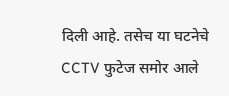दिली आहे. तसेच या घटनेचे CCTV फुटेज समोर आले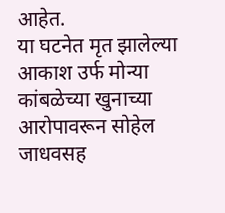आहेत.
या घटनेत मृत झालेल्या आकाश उर्फ मोन्या कांबळेच्या खुनाच्या आरोपावरून सोहेल जाधवसह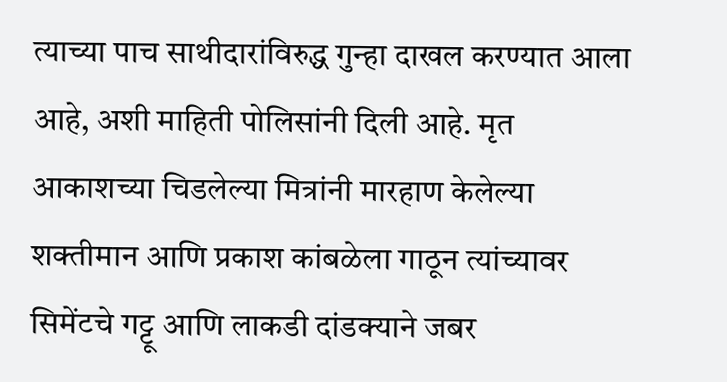त्याच्या पाच साथीदारांविरुद्ध गुन्हा दाखल करण्यात आला आहे, अशी माहिती पोलिसांनी दिली आहे. मृत आकाशच्या चिडलेल्या मित्रांनी मारहाण केलेल्या शक्तीमान आणि प्रकाश कांबळेला गाठून त्यांच्यावर सिमेंटचे गट्टू आणि लाकडी दांडक्याने जबर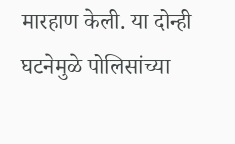मारहाण केली. या दोन्ही घटनेमुळे पोलिसांच्या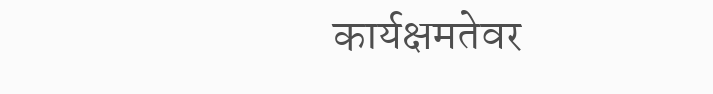कार्यक्षमतेवर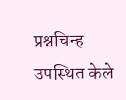प्रश्नचिन्ह उपस्थित केले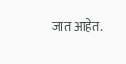जात आहेत.